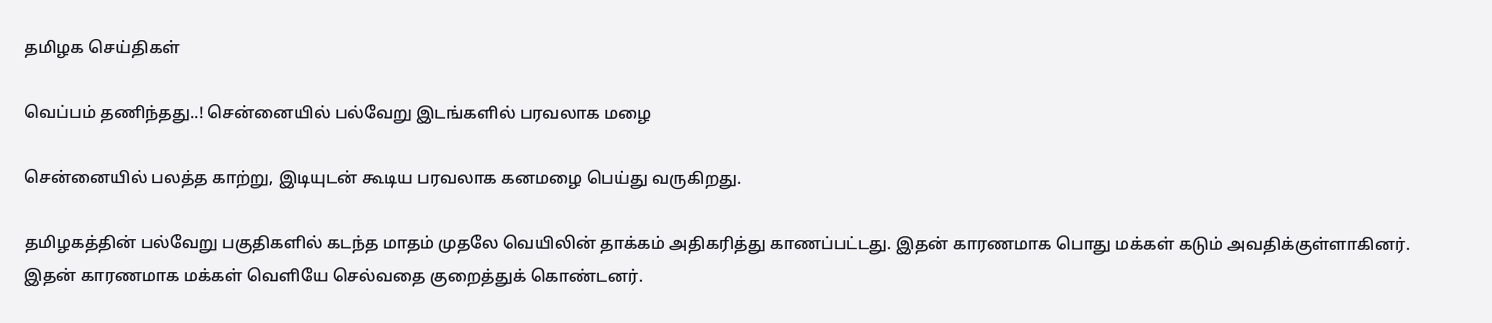தமிழக செய்திகள்

வெப்பம் தணிந்தது..! சென்னையில் பல்வேறு இடங்களில் பரவலாக மழை

சென்னையில் பலத்த காற்று, இடியுடன் கூடிய பரவலாக கனமழை பெய்து வருகிறது.

தமிழகத்தின் பல்வேறு பகுதிகளில் கடந்த மாதம் முதலே வெயிலின் தாக்கம் அதிகரித்து காணப்பட்டது. இதன் காரணமாக பொது மக்கள் கடும் அவதிக்குள்ளாகினர். இதன் காரணமாக மக்கள் வெளியே செல்வதை குறைத்துக் கொண்டனர்.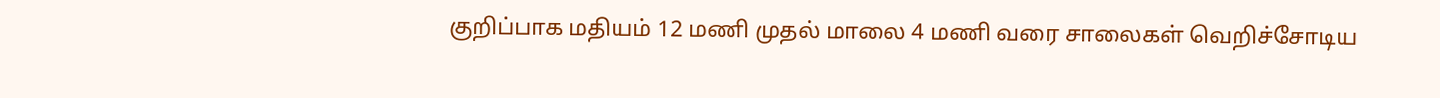குறிப்பாக மதியம் 12 மணி முதல் மாலை 4 மணி வரை சாலைகள் வெறிச்சோடிய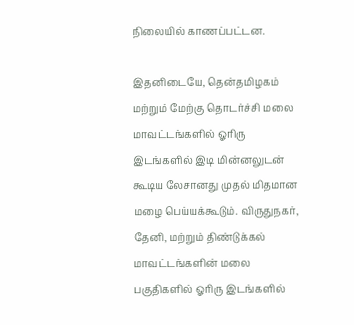நிலையில் காணப்பட்டன.

இதனிடையே, தென்தமிழகம் மற்றும் மேற்கு தொடர்ச்சி மலை மாவட்டங்களில் ஓரிரு இடங்களில் இடி மின்னலுடன் கூடிய லேசானது முதல் மிதமான மழை பெய்யக்கூடும். விருதுநகர், தேனி, மற்றும் திண்டுக்கல் மாவட்டங்களின் மலை பகுதிகளில் ஓரிரு இடங்களில்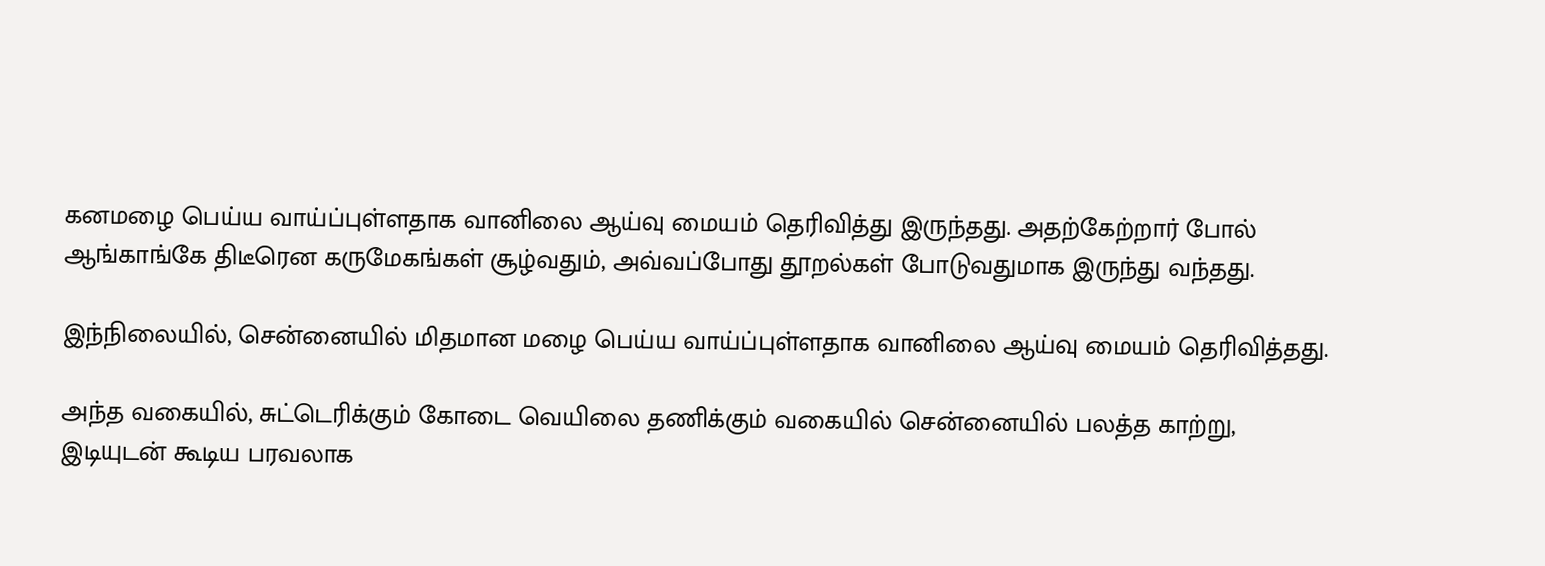கனமழை பெய்ய வாய்ப்புள்ளதாக வானிலை ஆய்வு மையம் தெரிவித்து இருந்தது. அதற்கேற்றார் போல் ஆங்காங்கே திடீரென கருமேகங்கள் சூழ்வதும், அவ்வப்போது தூறல்கள் போடுவதுமாக இருந்து வந்தது.

இந்நிலையில், சென்னையில் மிதமான மழை பெய்ய வாய்ப்புள்ளதாக வானிலை ஆய்வு மையம் தெரிவித்தது.

அந்த வகையில், சுட்டெரிக்கும் கோடை வெயிலை தணிக்கும் வகையில் சென்னையில் பலத்த காற்று, இடியுடன் கூடிய பரவலாக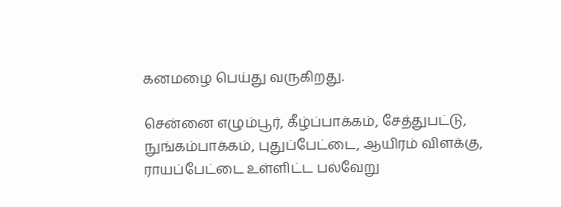கனமழை பெய்து வருகிறது.

சென்னை எழும்பூர், கீழ்ப்பாக்கம், சேத்துபட்டு, நுங்கம்பாக்கம், புதுப்பேட்டை, ஆயிரம் விளக்கு, ராயப்பேட்டை உள்ளிட்ட பல்வேறு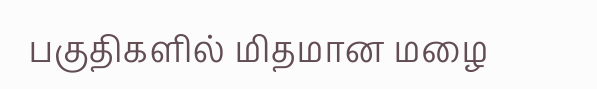பகுதிகளில் மிதமான மழை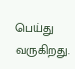பெய்து வருகிறது.